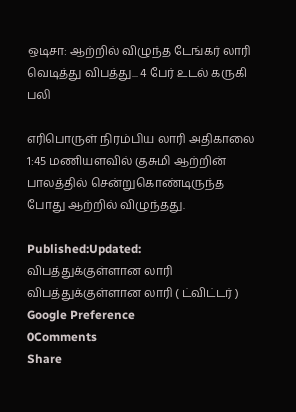ஒடிசா: ஆற்றில் விழுந்த டேங்கர் லாரி வெடித்து விபத்து... 4 பேர் உடல் கருகி பலி

எரிபொருள் நிரம்பிய லாரி அதிகாலை 1:45 மணியளவில் குசுமி ஆற்றின் பாலத்தில் சென்றுகொண்டிருந்த போது ஆற்றில் விழுந்தது.

Published:Updated:
விபத்துக்குள்ளான லாரி
விபத்துக்குள்ளான லாரி ( ட்விட்டர் )
Google Preference
0Comments
Share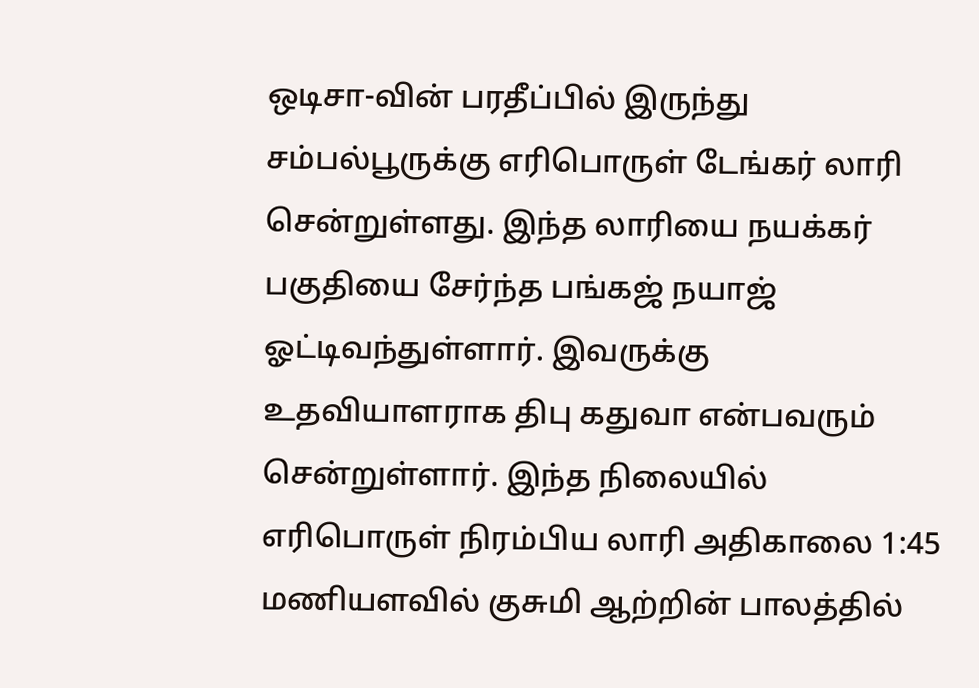ஒடிசா-வின் பரதீப்பில் இருந்து சம்பல்பூருக்கு எரிபொருள் டேங்கர் லாரி சென்றுள்ளது. இந்த லாரியை நயக்கர் பகுதியை சேர்ந்த பங்கஜ் நயாஜ் ஓட்டிவந்துள்ளார். இவருக்கு உதவியாளராக திபு கதுவா என்பவரும் சென்றுள்ளார். இந்த நிலையில் எரிபொருள் நிரம்பிய லாரி அதிகாலை 1:45 மணியளவில் குசுமி ஆற்றின் பாலத்தில்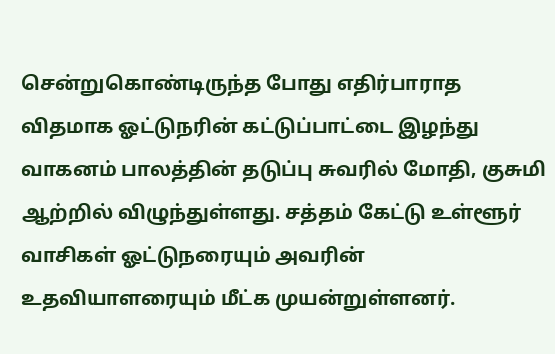சென்றுகொண்டிருந்த போது எதிர்பாராத விதமாக ஓட்டுநரின் கட்டுப்பாட்டை இழந்து வாகனம் பாலத்தின் தடுப்பு சுவரில் மோதி, குசுமி ஆற்றில் விழுந்துள்ளது. சத்தம் கேட்டு உள்ளூர் வாசிகள் ஓட்டுநரையும் அவரின் உதவியாளரையும் மீட்க முயன்றுள்ளனர்.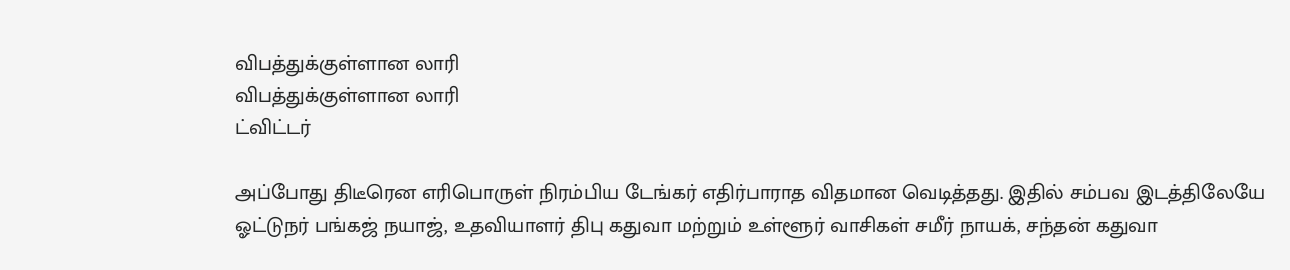விபத்துக்குள்ளான லாரி
விபத்துக்குள்ளான லாரி
ட்விட்டர்

அப்போது திடீரென எரிபொருள் நிரம்பிய டேங்கர் எதிர்பாராத விதமான வெடித்தது. இதில் சம்பவ இடத்திலேயே ஓட்டுநர் பங்கஜ் நயாஜ், உதவியாளர் திபு கதுவா மற்றும் உள்ளூர் வாசிகள் சமீர் நாயக், சந்தன் கதுவா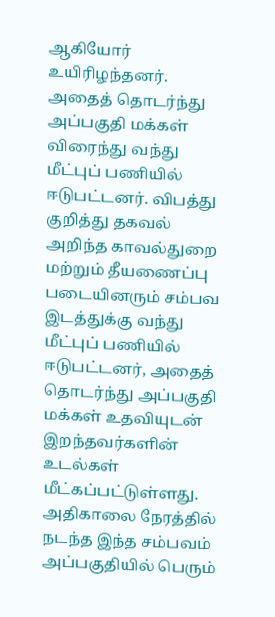ஆகியோர் உயிரிழந்தனர். அதைத் தொடர்ந்து அப்பகுதி மக்கள் விரைந்து வந்து மீட்புப் பணியில் ஈடுபட்டனர். விபத்து குறித்து தகவல் அறிந்த காவல்துறை மற்றும் தீயணைப்பு படையினரும் சம்பவ இடத்துக்கு வந்து மீட்புப் பணியில் ஈடுபட்டனர், அதைத் தொடர்ந்து அப்பகுதி மக்கள் உதவியுடன் இறந்தவர்களின் உடல்கள் மீட்கப்பட்டுள்ளது. அதிகாலை நேரத்தில் நடந்த இந்த சம்பவம் அப்பகுதியில் பெரும்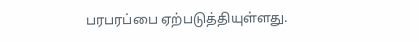பரபரப்பை ஏற்படுத்தியுள்ளது.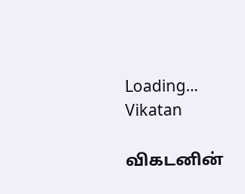Loading...
Vikatan

விகடனின்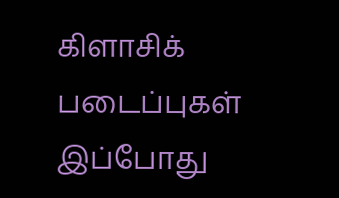கிளாசிக் படைப்புகள் இப்போது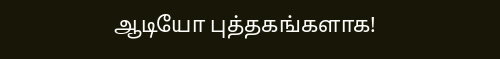ஆடியோ புத்தகங்களாக!